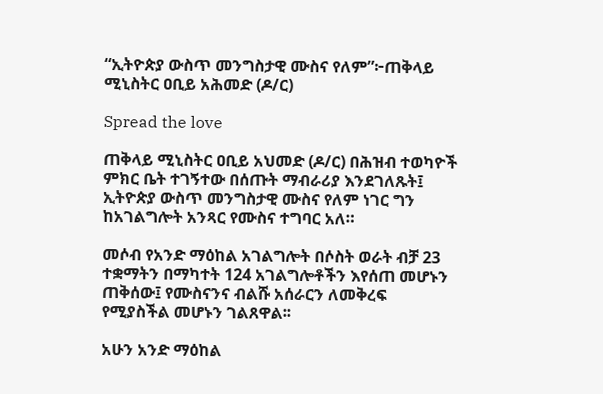“ኢትዮጵያ ውስጥ መንግስታዊ ሙስና የለም”፦ጠቅላይ ሚኒስትር ዐቢይ አሕመድ (ዶ/ር)

Spread the love

ጠቅላይ ሚኒስትር ዐቢይ አህመድ (ዶ/ር) በሕዝብ ተወካዮች ምክር ቤት ተገኝተው በሰጡት ማብራሪያ እንደገለጹት፤ ኢትዮጵያ ውስጥ መንግስታዊ ሙስና የለም ነገር ግን ከአገልግሎት አንጻር የሙስና ተግባር አለ።

መሶብ የአንድ ማዕከል አገልግሎት በሶስት ወራት ብቻ 23 ተቋማትን በማካተት 124 አገልግሎቶችን እየሰጠ መሆኑን ጠቅሰው፤ የሙስናንና ብልሹ አሰራርን ለመቅረፍ የሚያስችል መሆኑን ገልጸዋል፡፡

አሁን አንድ ማዕከል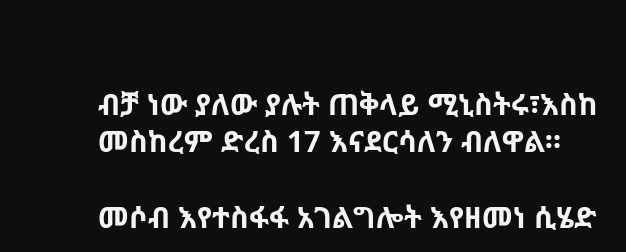ብቻ ነው ያለው ያሉት ጠቅላይ ሚኒስትሩ፣እስከ መስከረም ድረስ 17 እናደርሳለን ብለዋል።

መሶብ እየተስፋፋ አገልግሎት እየዘመነ ሲሄድ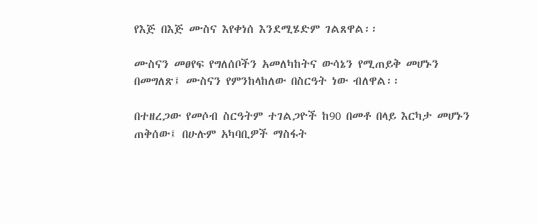የእጅ በእጅ ሙስና እየቀነሰ እንደሚሄድም ገልጸዋል፡፡

ሙስናን መፀየፍ የግለሰቦችን አመለካከትና ውሳኔን የሚጠይቅ መሆኑን በመግለጽ፤ ሙስናን የምንከላከለው በስርዓት ነው ብለዋል፡፡

በተዘረጋው የመሶብ ስርዓትም ተገልጋዮች ከ90 በመቶ በላይ እርካታ መሆኑን ጠቅሰው፤ በሁሉም አካባቢዎች ማስፋት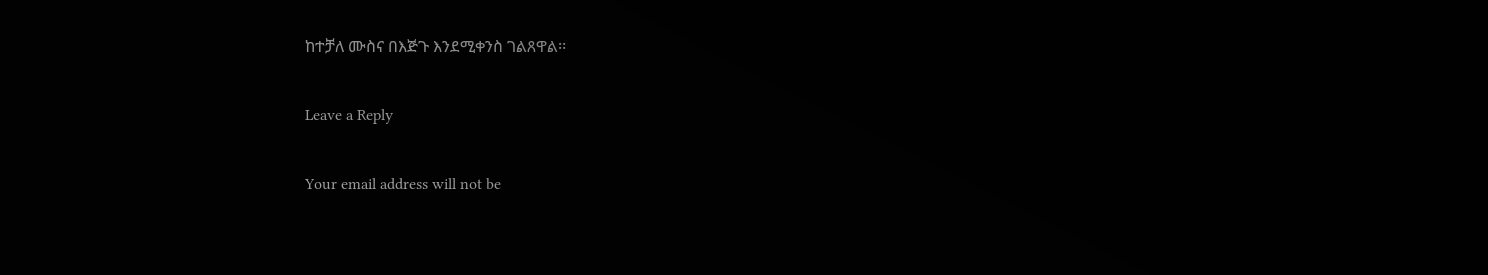ከተቻለ ሙስና በእጅጉ እንደሚቀንስ ገልጸዋል፡፡

Leave a Reply

Your email address will not be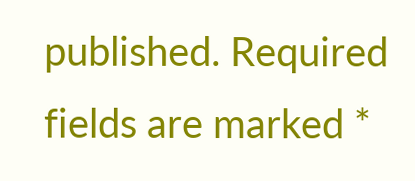published. Required fields are marked *